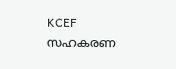KCEF സഹകരണ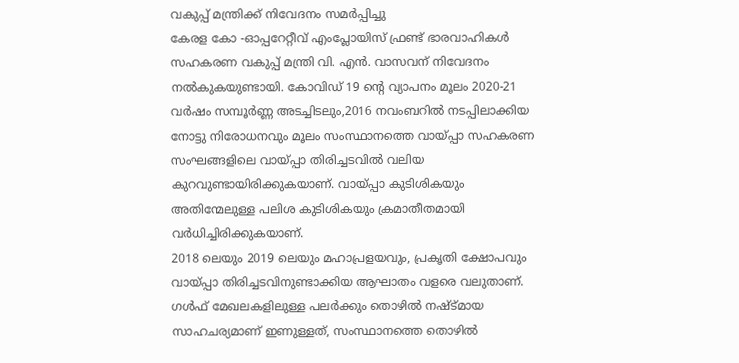വകുപ്പ് മന്ത്രിക്ക് നിവേദനം സമർപ്പിച്ചു
കേരള കോ -ഓപ്പറേറ്റീവ് എംപ്ലോയിസ് ഫ്രണ്ട് ഭാരവാഹികൾ സഹകരണ വകുപ്പ് മന്ത്രി വി. എൻ. വാസവന് നിവേദനം നൽകുകയുണ്ടായി. കോവിഡ് 19 ന്റെ വ്യാപനം മൂലം 2020-21 വർഷം സമ്പൂർണ്ണ അടച്ചിടലും,2016 നവംബറിൽ നടപ്പിലാക്കിയ നോട്ടു നിരോധനവും മൂലം സംസ്ഥാനത്തെ വായ്പ്പാ സഹകരണ സംഘങ്ങളിലെ വായ്പ്പാ തിരിച്ചടവിൽ വലിയ കുറവുണ്ടായിരിക്കുകയാണ്. വായ്പ്പാ കുടിശികയും അതിന്മേലുള്ള പലിശ കുടിശികയും ക്രമാതീതമായി വർധിച്ചിരിക്കുകയാണ്.
2018 ലെയും 2019 ലെയും മഹാപ്രളയവും, പ്രകൃതി ക്ഷോപവും വായ്പ്പാ തിരിച്ചടവിനുണ്ടാക്കിയ ആഘാതം വളരെ വലുതാണ്.
ഗൾഫ് മേഖലകളിലുള്ള പലർക്കും തൊഴിൽ നഷ്ട്മായ സാഹചര്യമാണ് ഇണുള്ളത്, സംസ്ഥാനത്തെ തൊഴിൽ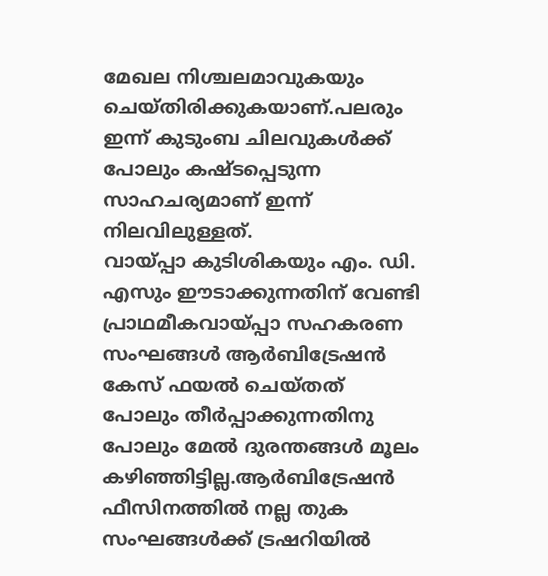മേഖല നിശ്ചലമാവുകയും ചെയ്തിരിക്കുകയാണ്.പലരും ഇന്ന് കുടുംബ ചിലവുകൾക്ക് പോലും കഷ്ടപ്പെടുന്ന സാഹചര്യമാണ് ഇന്ന് നിലവിലുള്ളത്.
വായ്പ്പാ കുടിശികയും എം. ഡി. എസും ഈടാക്കുന്നതിന് വേണ്ടി പ്രാഥമീകവായ്പ്പാ സഹകരണ സംഘങ്ങൾ ആർബിട്രേഷൻ കേസ് ഫയൽ ചെയ്തത് പോലും തീർപ്പാക്കുന്നതിനു പോലും മേൽ ദുരന്തങ്ങൾ മൂലം കഴിഞ്ഞിട്ടില്ല.ആർബിട്രേഷൻ ഫീസിനത്തിൽ നല്ല തുക സംഘങ്ങൾക്ക് ട്രഷറിയിൽ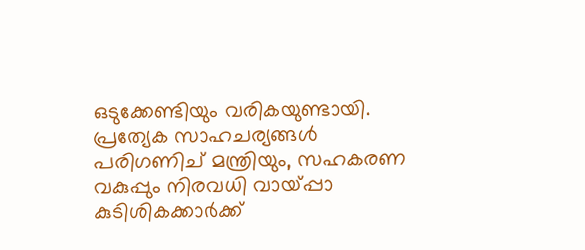ഒടുക്കേണ്ടിയും വരികയുണ്ടായി. പ്രത്യേക സാഹചര്യങ്ങൾ പരിഗണിച് മന്ത്രിയും, സഹകരണ വകുപ്പും നിരവധി വായ്പ്പാ കുടിശികക്കാർക്ക്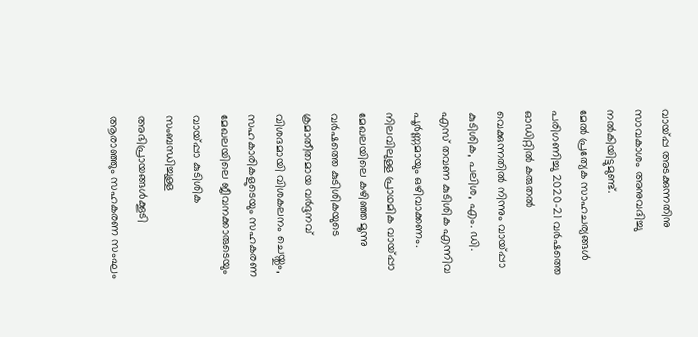വായ്പ്പ അടക്കുന്നതിനു സാവകാശം അനുവദിച്ചു നൽകിയിട്ടുമുണ്ട്.
മേൽ പ്രത്യേക സാഹചര്യങ്ങൾ പരിഗണിച്ചു 2020-21 വർഷത്തെ ഓഡിറ്റിൽ കരുതൽ വെക്കുന്നതിൽ നിന്നും വായ്പ്പാ കുടിശിക, പലിശ, എം. ഡി. എസ് തവണ കുടിശിക എന്നിവ പൂർണ്ണമായും ഒഴിവാക്കണം. നിലവിലുള്ള പ്രാഥമിക വായ്പ്പാ മേഖലയിലെ കഴിഞ്ഞ മൂന്നു വർഷത്തെ കുടിശികയുടെ ക്രമാതീതമായ വർദ്ദനവ് വിശദമായി വിശകലനം ചെയ്തും, സഹകാരികളുടെയും സഹകരണ മേഖലയിലെ ജീവനക്കാരുടെയും വായ്പ്പാ കുടിശിക സംബന്ധിച്ചുള്ള അഭിപ്രായങ്ങൾക്കൂടി ആരാഞ്ഞും സഹകരണ സംഘം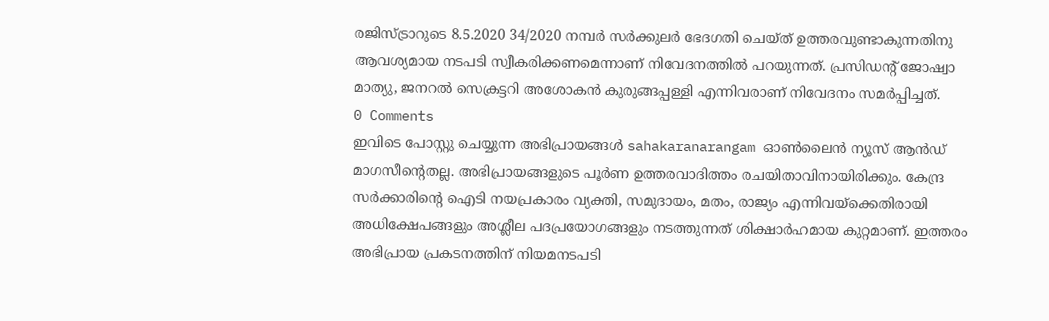രജിസ്ട്രാറുടെ 8.5.2020 34/2020 നമ്പർ സർക്കുലർ ഭേദഗതി ചെയ്ത് ഉത്തരവുണ്ടാകുന്നതിനു ആവശ്യമായ നടപടി സ്വീകരിക്കണമെന്നാണ് നിവേദനത്തിൽ പറയുന്നത്. പ്രസിഡന്റ് ജോഷ്വാ മാത്യു, ജനറൽ സെക്രട്ടറി അശോകൻ കുരുങ്ങപ്പള്ളി എന്നിവരാണ് നിവേദനം സമർപ്പിച്ചത്.
0 Comments
ഇവിടെ പോസ്റ്റു ചെയ്യുന്ന അഭിപ്രായങ്ങൾ sahakaranarangam ഓൺലൈൻ ന്യൂസ് ആൻഡ് മാഗസീന്റെതല്ല. അഭിപ്രായങ്ങളുടെ പൂർണ ഉത്തരവാദിത്തം രചയിതാവിനായിരിക്കും. കേന്ദ്ര സർക്കാരിന്റെ ഐടി നയപ്രകാരം വ്യക്തി, സമുദായം, മതം, രാജ്യം എന്നിവയ്ക്കെതിരായി അധിക്ഷേപങ്ങളും അശ്ലീല പദപ്രയോഗങ്ങളും നടത്തുന്നത് ശിക്ഷാർഹമായ കുറ്റമാണ്. ഇത്തരം അഭിപ്രായ പ്രകടനത്തിന് നിയമനടപടി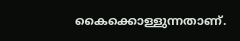കൈക്കൊള്ളുന്നതാണ്.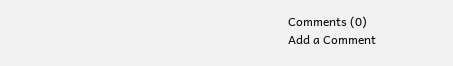Comments (0)
Add a Comment